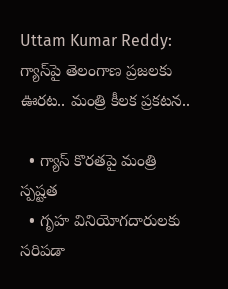Uttam Kumar Reddy: గ్యాస్‌పై తెలంగాణ ప్రజలకు ఊరట.. మంత్రి కీలక ప్రకటన..

  • గ్యాస్ కొరతపై మంత్రి స్పష్టత
  • గృహ వినియోగదారులకు సరిపడా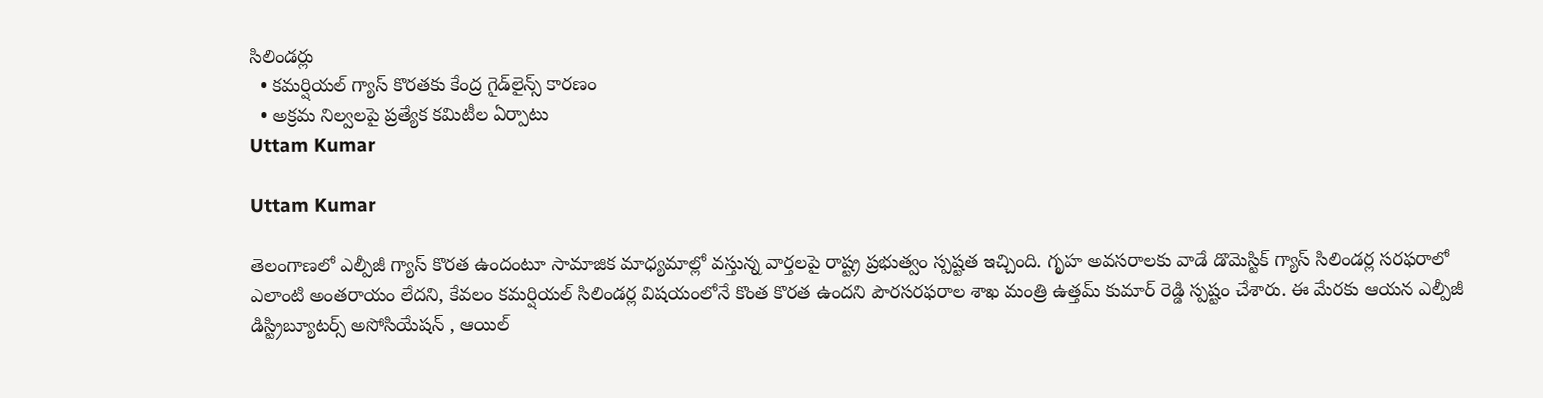సిలిండర్లు
  • కమర్షియల్ గ్యాస్ కొరతకు కేంద్ర గైడ్‌లైన్స్ కారణం
  • అక్రమ నిల్వలపై ప్రత్యేక కమిటీల ఏర్పాటు
Uttam Kumar

Uttam Kumar

తెలంగాణలో ఎల్పీజీ గ్యాస్ కొరత ఉందంటూ సామాజిక మాధ్యమాల్లో వస్తున్న వార్తలపై రాష్ట్ర ప్రభుత్వం స్పష్టత ఇచ్చింది. గృహ అవసరాలకు వాడే డొమెస్టిక్ గ్యాస్ సిలిండర్ల సరఫరాలో ఎలాంటి అంతరాయం లేదని, కేవలం కమర్షియల్ సిలిండర్ల విషయంలోనే కొంత కొరత ఉందని పౌరసరఫరాల శాఖ మంత్రి ఉత్తమ్ కుమార్ రెడ్డి స్పష్టం చేశారు. ఈ మేరకు ఆయన ఎల్పీజీ డిస్ట్రిబ్యూటర్స్ అసోసియేషన్ , ఆయిల్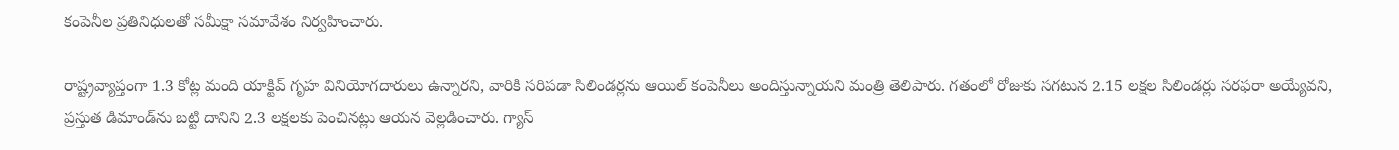కంపెనీల ప్రతినిధులతో సమీక్షా సమావేశం నిర్వహించారు.

రాష్ట్రవ్యాప్తంగా 1.3 కోట్ల మంది యాక్టివ్ గృహ వినియోగదారులు ఉన్నారని, వారికి సరిపడా సిలిండర్లను ఆయిల్ కంపెనీలు అందిస్తున్నాయని మంత్రి తెలిపారు. గతంలో రోజుకు సగటున 2.15 లక్షల సిలిండర్లు సరఫరా అయ్యేవని, ప్రస్తుత డిమాండ్‌ను బట్టి దానిని 2.3 లక్షలకు పెంచినట్లు ఆయన వెల్లడించారు. గ్యాస్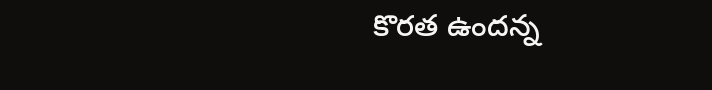కొరత ఉందన్న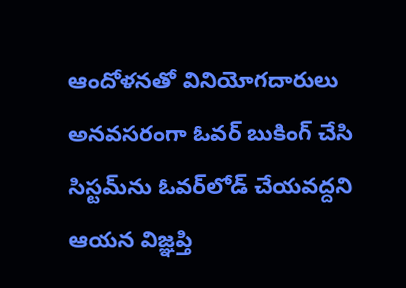ఆందోళనతో వినియోగదారులు అనవసరంగా ఓవర్ బుకింగ్ చేసి సిస్టమ్‌ను ఓవర్‌లోడ్ చేయవద్దని ఆయన విజ్ఞప్తి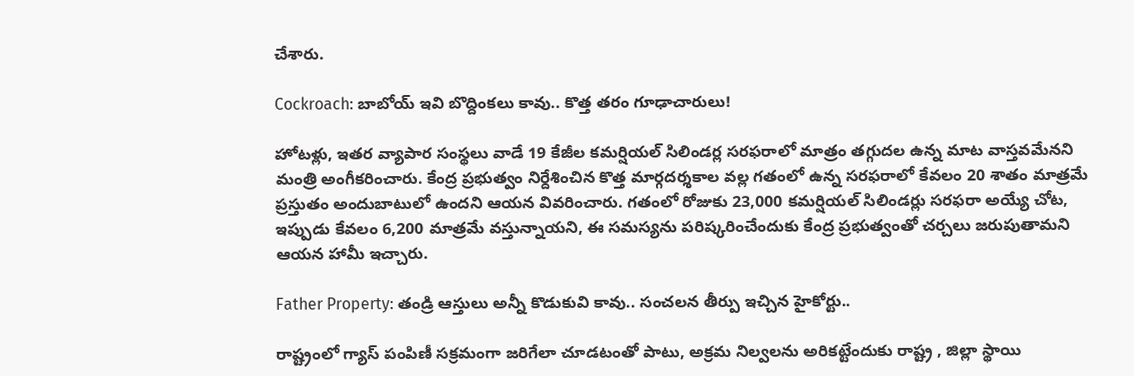చేశారు.

Cockroach: బాబోయ్ ఇవి బొద్దింకలు కావు.. కొత్త తరం గూఢాచారులు!

హోటళ్లు, ఇతర వ్యాపార సంస్థలు వాడే 19 కేజీల కమర్షియల్ సిలిండర్ల సరఫరాలో మాత్రం తగ్గుదల ఉన్న మాట వాస్తవమేనని మంత్రి అంగీకరించారు. కేంద్ర ప్రభుత్వం నిర్దేశించిన కొత్త మార్గదర్శకాల వల్ల గతంలో ఉన్న సరఫరాలో కేవలం 20 శాతం మాత్రమే ప్రస్తుతం అందుబాటులో ఉందని ఆయన వివరించారు. గతంలో రోజుకు 23,000 కమర్షియల్ సిలిండర్లు సరఫరా అయ్యే చోట, ఇప్పుడు కేవలం 6,200 మాత్రమే వస్తున్నాయని, ఈ సమస్యను పరిష్కరించేందుకు కేంద్ర ప్రభుత్వంతో చర్చలు జరుపుతామని ఆయన హామీ ఇచ్చారు.

Father Property: తండ్రి ఆస్తులు అన్నీ కొడుకువి కావు.. సంచలన తీర్పు ఇచ్చిన హైకోర్టు..

రాష్ట్రంలో గ్యాస్ పంపిణీ సక్రమంగా జరిగేలా చూడటంతో పాటు, అక్రమ నిల్వలను అరికట్టేందుకు రాష్ట్ర , జిల్లా స్థాయి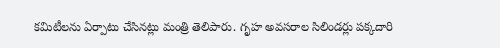కమిటీలను ఏర్పాటు చేసినట్లు మంత్రి తెలిపారు. గృహ అవసరాల సిలిండర్లు పక్కదారి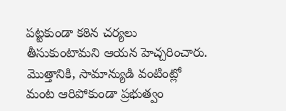పట్టకుండా కఠిన చర్యలు తీసుకుంటామని ఆయన హెచ్చరించారు. మొత్తానికి, సామాన్యుడి వంటింట్లో మంట ఆరిపోకుండా ప్రభుత్వం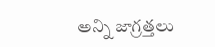అన్ని జాగ్రత్తలు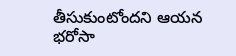తీసుకుంటోందని ఆయన భరోసా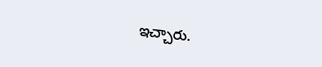ఇచ్చారు.